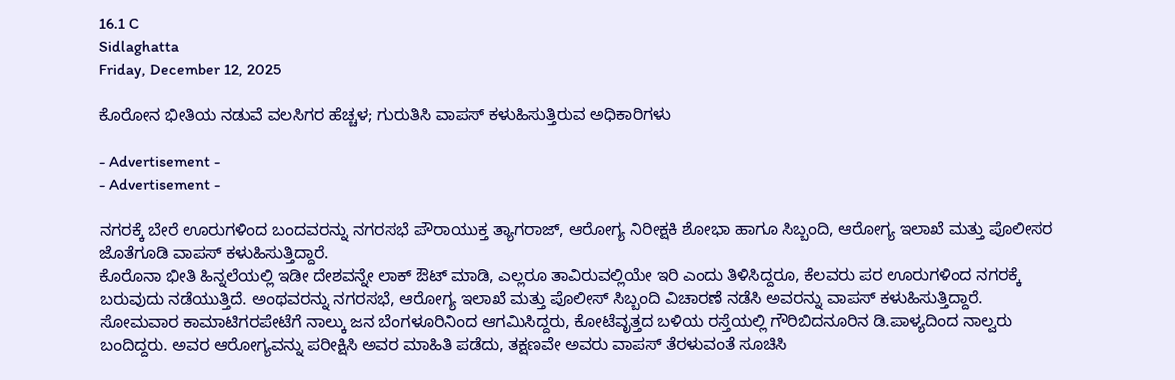16.1 C
Sidlaghatta
Friday, December 12, 2025

ಕೊರೋನ ಭೀತಿಯ ನಡುವೆ ವಲಸಿಗರ ಹೆಚ್ಚಳ; ಗುರುತಿಸಿ ವಾಪಸ್ ಕಳುಹಿಸುತ್ತಿರುವ ಅಧಿಕಾರಿಗಳು

- Advertisement -
- Advertisement -

ನಗರಕ್ಕೆ ಬೇರೆ ಊರುಗಳಿಂದ ಬಂದವರನ್ನು ನಗರಸಭೆ ಪೌರಾಯುಕ್ತ ತ್ಯಾಗರಾಜ್, ಆರೋಗ್ಯ ನಿರೀಕ್ಷಕಿ ಶೋಭಾ ಹಾಗೂ ಸಿಬ್ಬಂದಿ, ಆರೋಗ್ಯ ಇಲಾಖೆ ಮತ್ತು ಪೊಲೀಸರ ಜೊತೆಗೂಡಿ ವಾಪಸ್ ಕಳುಹಿಸುತ್ತಿದ್ದಾರೆ.
ಕೊರೊನಾ ಭೀತಿ ಹಿನ್ನಲೆಯಲ್ಲಿ ಇಡೀ ದೇಶವನ್ನೇ ಲಾಕ್ ಔಟ್ ಮಾಡಿ, ಎಲ್ಲರೂ ತಾವಿರುವಲ್ಲಿಯೇ ಇರಿ ಎಂದು ತಿಳಿಸಿದ್ದರೂ, ಕೆಲವರು ಪರ ಊರುಗಳಿಂದ ನಗರಕ್ಕೆ ಬರುವುದು ನಡೆಯುತ್ತಿದೆ. ಅಂಥವರನ್ನು ನಗರಸಭೆ, ಆರೋಗ್ಯ ಇಲಾಖೆ ಮತ್ತು ಪೊಲೀಸ್ ಸಿಬ್ಬಂದಿ ವಿಚಾರಣೆ ನಡೆಸಿ ಅವರನ್ನು ವಾಪಸ್ ಕಳುಹಿಸುತ್ತಿದ್ದಾರೆ.
ಸೋಮವಾರ ಕಾಮಾಟಿಗರಪೇಟೆಗೆ ನಾಲ್ಕು ಜನ ಬೆಂಗಳೂರಿನಿಂದ ಆಗಮಿಸಿದ್ದರು, ಕೋಟೆವೃತ್ತದ ಬಳಿಯ ರಸ್ತೆಯಲ್ಲಿ ಗೌರಿಬಿದನೂರಿನ ಡಿ.ಪಾಳ್ಯದಿಂದ ನಾಲ್ವರು ಬಂದಿದ್ದರು. ಅವರ ಆರೋಗ್ಯವನ್ನು ಪರೀಕ್ಷಿಸಿ ಅವರ ಮಾಹಿತಿ ಪಡೆದು, ತಕ್ಷಣವೇ ಅವರು ವಾಪಸ್ ತೆರಳುವಂತೆ ಸೂಚಿಸಿ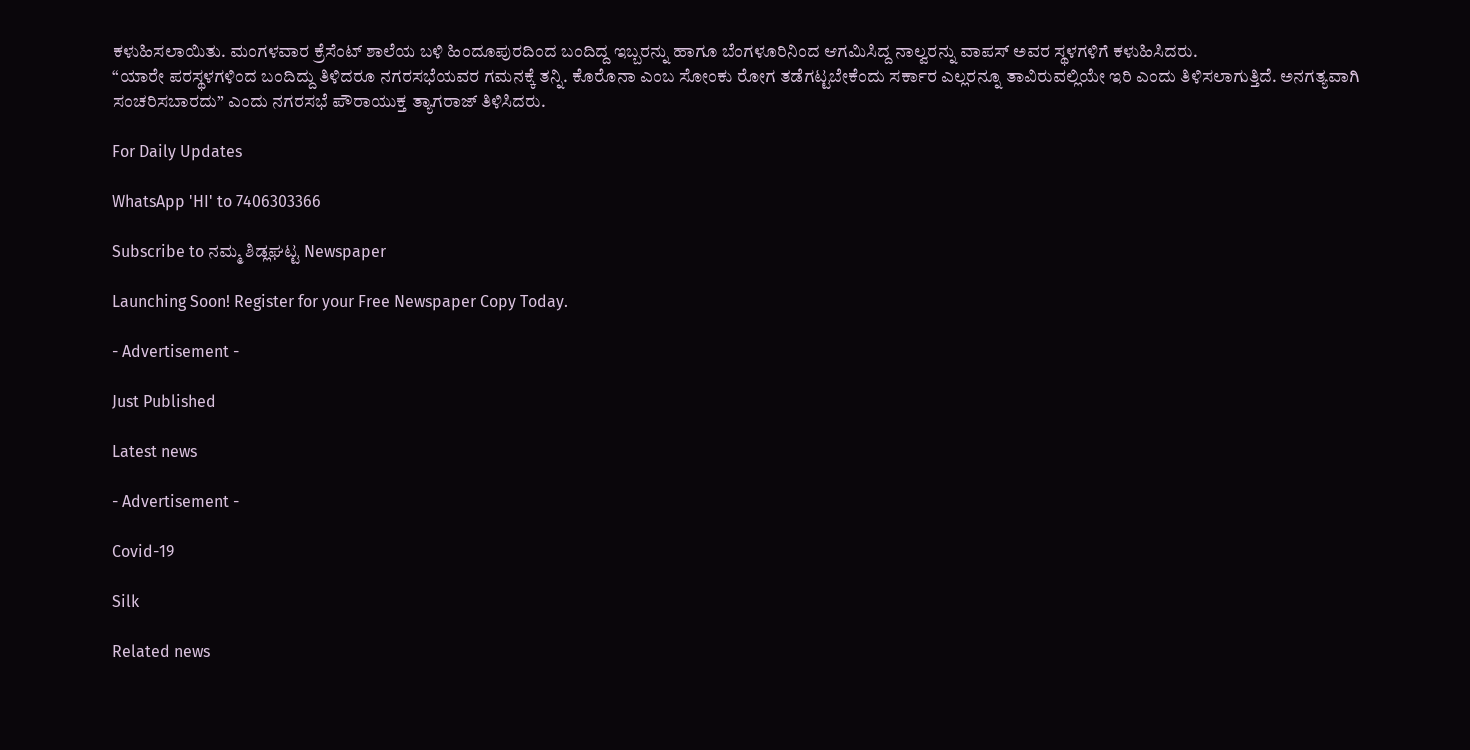ಕಳುಹಿಸಲಾಯಿತು. ಮಂಗಳವಾರ ಕ್ರೆಸೆಂಟ್ ಶಾಲೆಯ ಬಳಿ ಹಿಂದೂಪುರದಿಂದ ಬಂದಿದ್ದ ಇಬ್ಬರನ್ನು ಹಾಗೂ ಬೆಂಗಳೂರಿನಿಂದ ಆಗಮಿಸಿದ್ದ ನಾಲ್ವರನ್ನು ವಾಪಸ್ ಅವರ ಸ್ಥಳಗಳಿಗೆ ಕಳುಹಿಸಿದರು.
“ಯಾರೇ ಪರಸ್ಥಳಗಳಿಂದ ಬಂದಿದ್ದು ತಿಳಿದರೂ ನಗರಸಭೆಯವರ ಗಮನಕ್ಕೆ ತನ್ನಿ. ಕೊರೊನಾ ಎಂಬ ಸೋಂಕು ರೋಗ ತಡೆಗಟ್ಟಬೇಕೆಂದು ಸರ್ಕಾರ ಎಲ್ಲರನ್ನೂ ತಾವಿರುವಲ್ಲಿಯೇ ಇರಿ ಎಂದು ತಿಳಿಸಲಾಗುತ್ತಿದೆ. ಅನಗತ್ಯವಾಗಿ ಸಂಚರಿಸಬಾರದು” ಎಂದು ನಗರಸಭೆ ಪೌರಾಯುಕ್ತ ತ್ಯಾಗರಾಜ್ ತಿಳಿಸಿದರು.

For Daily Updates

WhatsApp 'HI' to 7406303366

Subscribe to ನಮ್ಮ ಶಿಡ್ಲಘಟ್ಟ Newspaper

Launching Soon! Register for your Free Newspaper Copy Today.

- Advertisement -

Just Published

Latest news

- Advertisement -

Covid-19

Silk

Related news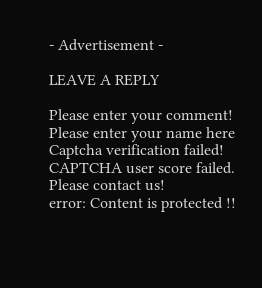- Advertisement -

LEAVE A REPLY

Please enter your comment!
Please enter your name here
Captcha verification failed!
CAPTCHA user score failed. Please contact us!
error: Content is protected !!